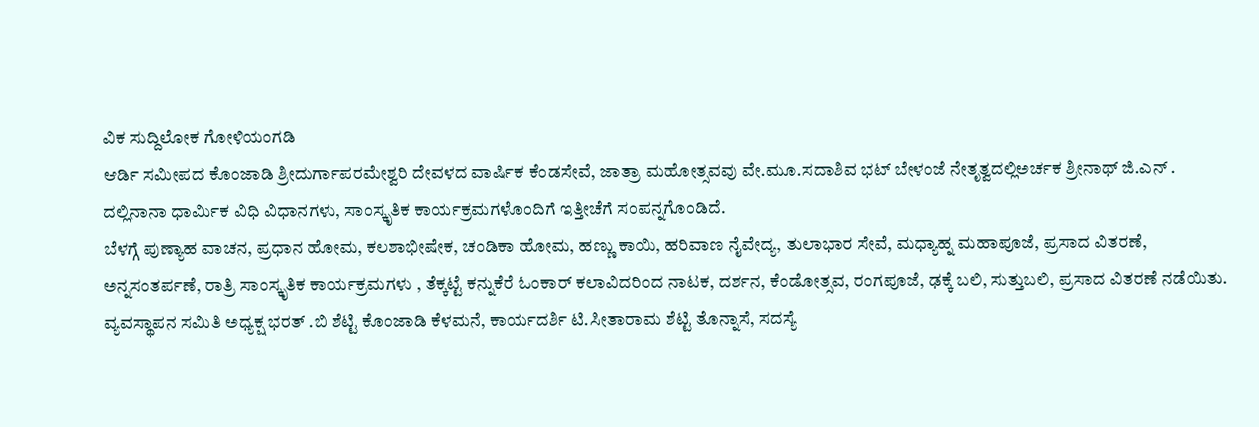ವಿಕ ಸುದ್ದಿಲೋಕ ಗೋಳಿಯಂಗಡಿ
ಆರ್ಡಿ ಸಮೀಪದ ಕೊಂಜಾಡಿ ಶ್ರೀದುರ್ಗಾಪರಮೇಶ್ವರಿ ದೇವಳದ ವಾರ್ಷಿಕ ಕೆಂಡಸೇವೆ, ಜಾತ್ರಾ ಮಹೋತ್ಸವವು ವೇ.ಮೂ.ಸದಾಶಿವ ಭಟ್ ಬೇಳಂಜೆ ನೇತೃತ್ವದಲ್ಲಿಅರ್ಚಕ ಶ್ರೀನಾಥ್ ಜಿ.ಎನ್ . ದಲ್ಲಿನಾನಾ ಧಾರ್ಮಿಕ ವಿಧಿ ವಿಧಾನಗಳು, ಸಾಂಸ್ಕೃತಿಕ ಕಾರ್ಯಕ್ರಮಗಳೊಂದಿಗೆ ಇತ್ತೀಚೆಗೆ ಸಂಪನ್ನಗೊಂಡಿದೆ.
ಬೆಳಗ್ಗೆ ಪುಣ್ಯಾಹ ವಾಚನ, ಪ್ರಧಾನ ಹೋಮ, ಕಲಶಾಭೀಷೇಕ, ಚಂಡಿಕಾ ಹೋಮ, ಹಣ್ಣು ಕಾಯಿ, ಹರಿವಾಣ ನೈವೇದ್ಯ, ತುಲಾಭಾರ ಸೇವೆ, ಮಧ್ಯಾಹ್ನ ಮಹಾಪೂಜೆ, ಪ್ರಸಾದ ವಿತರಣೆ, ಅನ್ನಸಂತರ್ಪಣೆ, ರಾತ್ರಿ ಸಾಂಸ್ಕೃತಿಕ ಕಾರ್ಯಕ್ರಮಗಳು , ತೆಕ್ಕಟ್ಟೆ ಕನ್ನುಕೆರೆ ಓಂಕಾರ್ ಕಲಾವಿದರಿಂದ ನಾಟಕ, ದರ್ಶನ, ಕೆಂಡೋತ್ಸವ, ರಂಗಪೂಜೆ, ಢಕ್ಕೆ ಬಲಿ, ಸುತ್ತುಬಲಿ, ಪ್ರಸಾದ ವಿತರಣೆ ನಡೆಯಿತು.
ವ್ಯವಸ್ಥಾಪನ ಸಮಿತಿ ಅಧ್ಯಕ್ಷ ಭರತ್ .ಬಿ ಶೆಟ್ಟಿ ಕೊಂಜಾಡಿ ಕೆಳಮನೆ, ಕಾರ್ಯದರ್ಶಿ ಟಿ.ಸೀತಾರಾಮ ಶೆಟ್ಟಿ ತೊನ್ನಾಸೆ, ಸದಸ್ಯೆ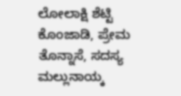ಲೋಲಾಕ್ಷಿ ಶೆಟ್ಟಿ ಕೊಂಜಾಡಿ, ಪ್ರೇಮ ತೊನ್ನಾಸೆ, ಸದಸ್ಯ ಮಲ್ಲುನಾಯ್ಕ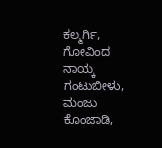ಕಲ್ಮರ್ಗಿ, ಗೋವಿಂದ ನಾಯ್ಕ ಗಂಟುಬೀಳು, ಮಂಜು ಕೊಂಜಾಡಿ,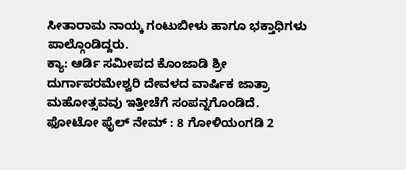ಸೀತಾರಾಮ ನಾಯ್ಕ ಗಂಟುಬೀಳು ಹಾಗೂ ಭಕ್ತಾಧಿಗಳು ಪಾಲ್ಗೊಂಡಿದ್ದರು.
ಕ್ಯಾ: ಆರ್ಡಿ ಸಮೀಪದ ಕೊಂಜಾಡಿ ಶ್ರೀ ದುರ್ಗಾಪರಮೇಶ್ವರಿ ದೇವಳದ ವಾರ್ಷಿಕ ಜಾತ್ರಾ ಮಹೋತ್ಸವವು ಇತ್ತೀಚೆಗೆ ಸಂಪನ್ನಗೊಂಡಿದೆ.
ಫೋಟೋ ಫೈಲ್ ನೇಮ್ : 8 ಗೋಳಿಯಂಗಡಿ 2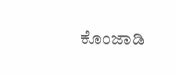ಕೊಂಜಾಡಿ